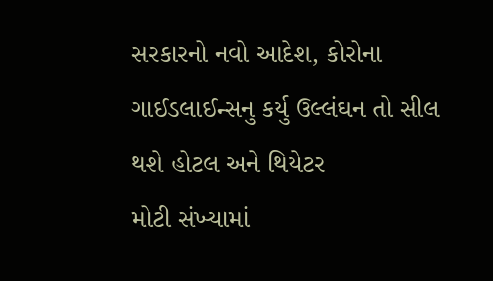સરકારનો નવો આદેશ, કોરોના ગાઈડલાઈન્સનુ કર્યુ ઉલ્લંઘન તો સીલ થશે હોટલ અને થિયેટર
મોટી સંખ્યામાં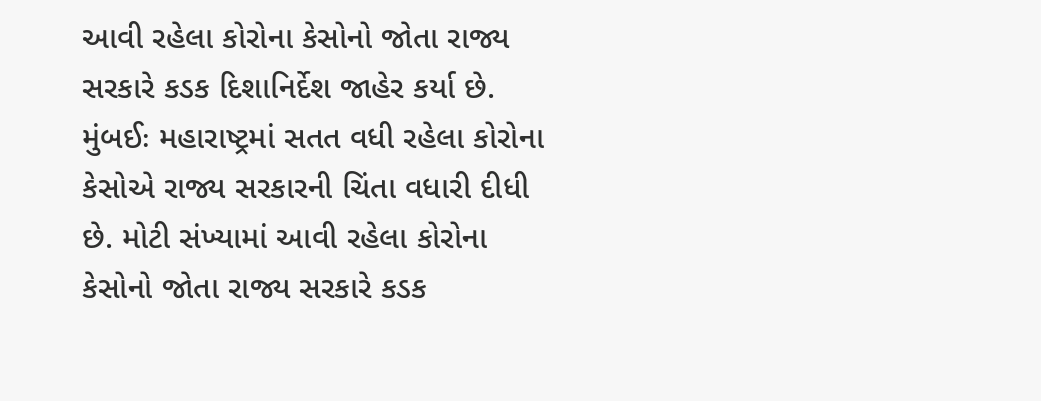આવી રહેલા કોરોના કેસોનો જોતા રાજ્ય સરકારે કડક દિશાનિર્દેશ જાહેર કર્યા છે.
મુંબઈઃ મહારાષ્ટ્રમાં સતત વધી રહેલા કોરોના કેસોએ રાજ્ય સરકારની ચિંતા વધારી દીધી છે. મોટી સંખ્યામાં આવી રહેલા કોરોના કેસોનો જોતા રાજ્ય સરકારે કડક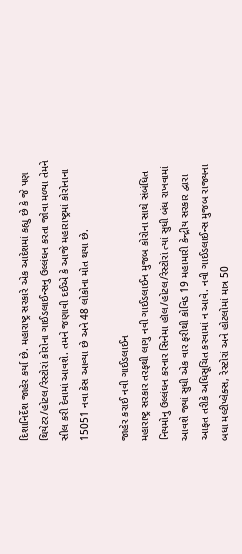દિશાનિર્દેશ જાહેર કર્યા છે. મહારાષ્ટ્ર સરકારે એક આદેશમાં કહ્યુ છે કે જે પણ થિયેટર/હોટલ/રેસ્ટોરાં કોરોના ગાઈડલાઈન્સનુ ઉલ્લંઘન કરતા જોવા મળ્યા તેમને સીલ કરી દેવામાં આવશે. તમને જણાવી દઈએ કે આજે મહારાષ્ટ્રમાં કોરોનાના 15051 નવા કેસ આવ્યા છે અને 48 લોકોના મોત થયા છે.

જાહેર કરાઈ નવી ગાઈડલાઈન
મહારાષ્ટ્ર સરકાર તરફથી લાગુ નવી ગાઈડલાઈન મુજબ કોરોના સાથે સંબંધિત નિયમોનુ ઉલ્લંઘન કરનાર સિનેમા હૉલ/હોટલ/રેસ્ટોરાં ત્યાં સુધી બંધ રાખવામાં આવશે જ્યાં સુધી એક વાર ફરીથી કોવિડ 19 મહામારી કેન્દ્રીય સરકાર દ્વારા આફત તરીકે અધિસૂચિત કરવામાં ન આવે. નવી ગાઈડલાઈન્સ મુજબ રાજ્યના બધા મલ્ટીપ્લેક્સ, રેસ્ટોરાં અને હોટલોમાં માત્ર 50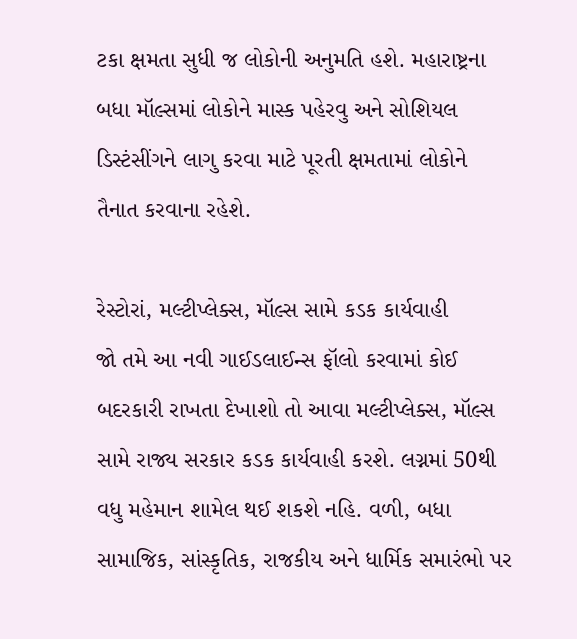ટકા ક્ષમતા સુધી જ લોકોની અનુમતિ હશે. મહારાષ્ટ્રના બધા મૉલ્સમાં લોકોને માસ્ક પહેરવુ અને સોશિયલ ડિસ્ટંસીંગને લાગુ કરવા માટે પૂરતી ક્ષમતામાં લોકોને તૈનાત કરવાના રહેશે.

રેસ્ટોરાં, મલ્ટીપ્લેક્સ, મૉલ્સ સામે કડક કાર્યવાહી
જો તમે આ નવી ગાઈડલાઈન્સ ફૉલો કરવામાં કોઈ બદરકારી રાખતા દેખાશો તો આવા મલ્ટીપ્લેક્સ, મૉલ્સ સામે રાજ્ય સરકાર કડક કાર્યવાહી કરશે. લગ્નમાં 50થી વધુ મહેમાન શામેલ થઈ શકશે નહિ. વળી, બધા સામાજિક, સાંસ્કૃતિક, રાજકીય અને ધાર્મિક સમારંભો પર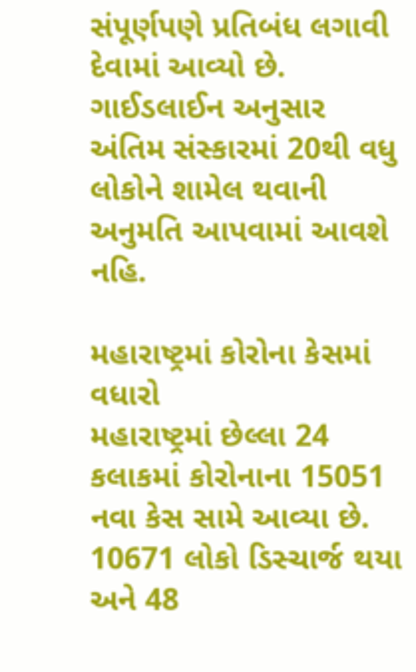સંપૂર્ણપણે પ્રતિબંધ લગાવી દેવામાં આવ્યો છે. ગાઈડલાઈન અનુસાર અંતિમ સંસ્કારમાં 20થી વધુ લોકોને શામેલ થવાની અનુમતિ આપવામાં આવશે નહિ.

મહારાષ્ટ્રમાં કોરોના કેસમાં વધારો
મહારાષ્ટ્રમાં છેલ્લા 24 કલાકમાં કોરોનાના 15051 નવા કેસ સામે આવ્યા છે. 10671 લોકો ડિસ્ચાર્જ થયા અને 48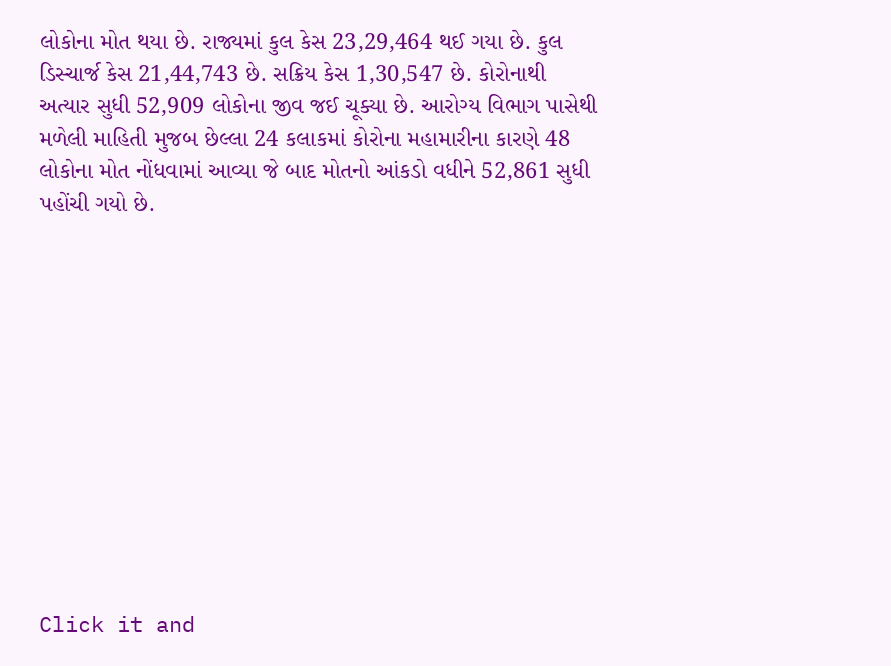લોકોના મોત થયા છે. રાજ્યમાં કુલ કેસ 23,29,464 થઈ ગયા છે. કુલ ડિસ્ચાર્જ કેસ 21,44,743 છે. સક્રિય કેસ 1,30,547 છે. કોરોનાથી અત્યાર સુધી 52,909 લોકોના જીવ જઈ ચૂક્યા છે. આરોગ્ય વિભાગ પાસેથી મળેલી માહિતી મુજબ છેલ્લા 24 કલાકમાં કોરોના મહામારીના કારણે 48 લોકોના મોત નોંધવામાં આવ્યા જે બાદ મોતનો આંકડો વધીને 52,861 સુધી પહોંચી ગયો છે.












Click it and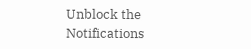Unblock the Notifications